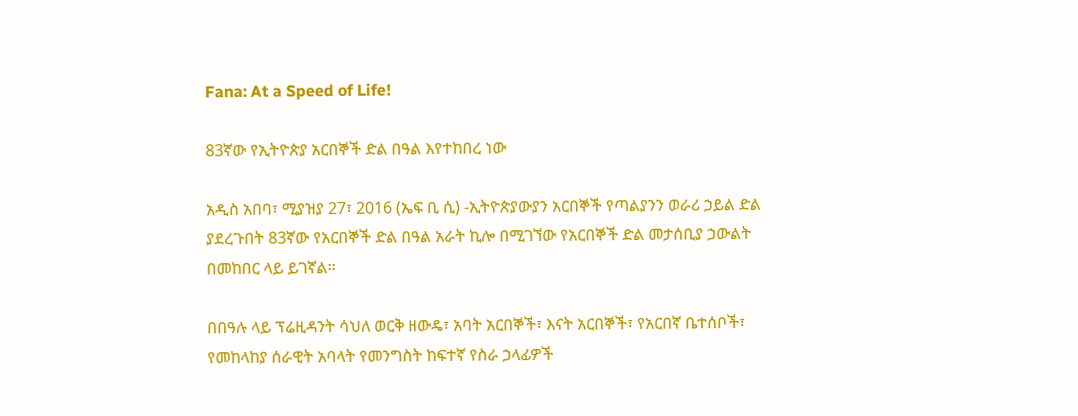Fana: At a Speed of Life!

83ኛው የኢትዮጵያ አርበኞች ድል በዓል እየተከበረ ነው

አዲስ አበባ፣ ሚያዝያ 27፣ 2016 (ኤፍ ቢ ሲ) -ኢትዮጵያውያን አርበኞች የጣልያንን ወራሪ ኃይል ድል ያደረጉበት 83ኛው የአርበኞች ድል በዓል አራት ኪሎ በሚገኘው የአርበኞች ድል መታሰቢያ ኃውልት በመከበር ላይ ይገኛል።

በበዓሉ ላይ ፕሬዚዳንት ሳህለ ወርቅ ዘውዴ፣ አባት አርበኞች፣ እናት አርበኞች፣ የአርበኛ ቤተሰቦች፣ የመከላከያ ሰራዊት አባላት የመንግስት ከፍተኛ የስራ ኃላፊዎች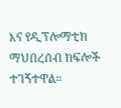እና የዲፕሎማቲክ ማህበረሰብ ክፍሎች ተገኝተዋል።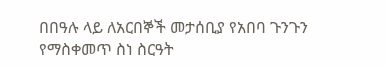በበዓሉ ላይ ለአርበኞች መታሰቢያ የአበባ ጉንጉን የማስቀመጥ ስነ ስርዓት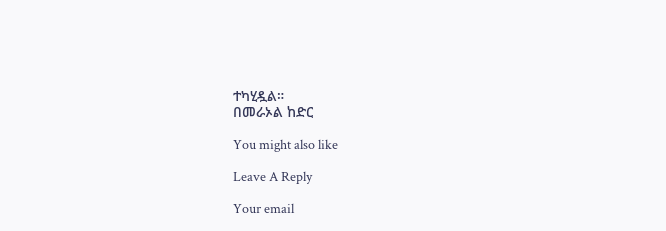ተካሂዷል።
በመራኦል ከድር

You might also like

Leave A Reply

Your email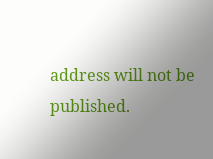address will not be published.